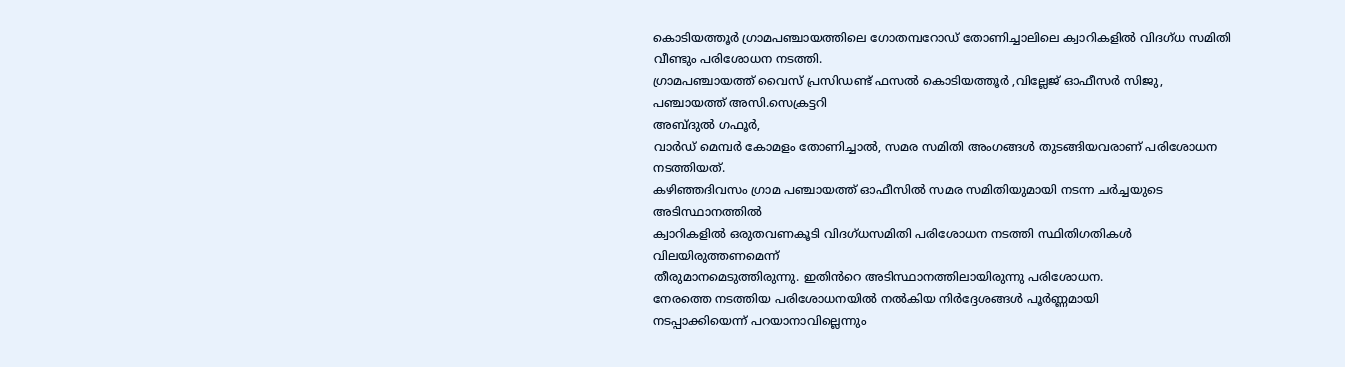കൊടിയത്തൂർ ഗ്രാമപഞ്ചായത്തിലെ ഗോതമ്പറോഡ് തോണിച്ചാലിലെ ക്വാറികളിൽ വിദഗ്ധ സമിതി വീണ്ടും പരിശോധന നടത്തി.
ഗ്രാമപഞ്ചായത്ത് വൈസ് പ്രസിഡണ്ട് ഫസൽ കൊടിയത്തൂർ ,വില്ലേജ് ഓഫീസർ സിജു,
പഞ്ചായത്ത് അസി.സെക്രട്ടറി
അബ്ദുൽ ഗഫൂർ,
വാർഡ് മെമ്പർ കോമളം തോണിച്ചാൽ, സമര സമിതി അംഗങ്ങൾ തുടങ്ങിയവരാണ് പരിശോധന നടത്തിയത്.
കഴിഞ്ഞദിവസം ഗ്രാമ പഞ്ചായത്ത് ഓഫീസിൽ സമര സമിതിയുമായി നടന്ന ചർച്ചയുടെ അടിസ്ഥാനത്തിൽ
ക്വാറികളിൽ ഒരുതവണകൂടി വിദഗ്ധസമിതി പരിശോധന നടത്തി സ്ഥിതിഗതികൾ വിലയിരുത്തണമെന്ന്
തീരുമാനമെടുത്തിരുന്നു. ഇതിൻറെ അടിസ്ഥാനത്തിലായിരുന്നു പരിശോധന.
നേരത്തെ നടത്തിയ പരിശോധനയിൽ നൽകിയ നിർദ്ദേശങ്ങൾ പൂർണ്ണമായി
നടപ്പാക്കിയെന്ന് പറയാനാവില്ലെന്നും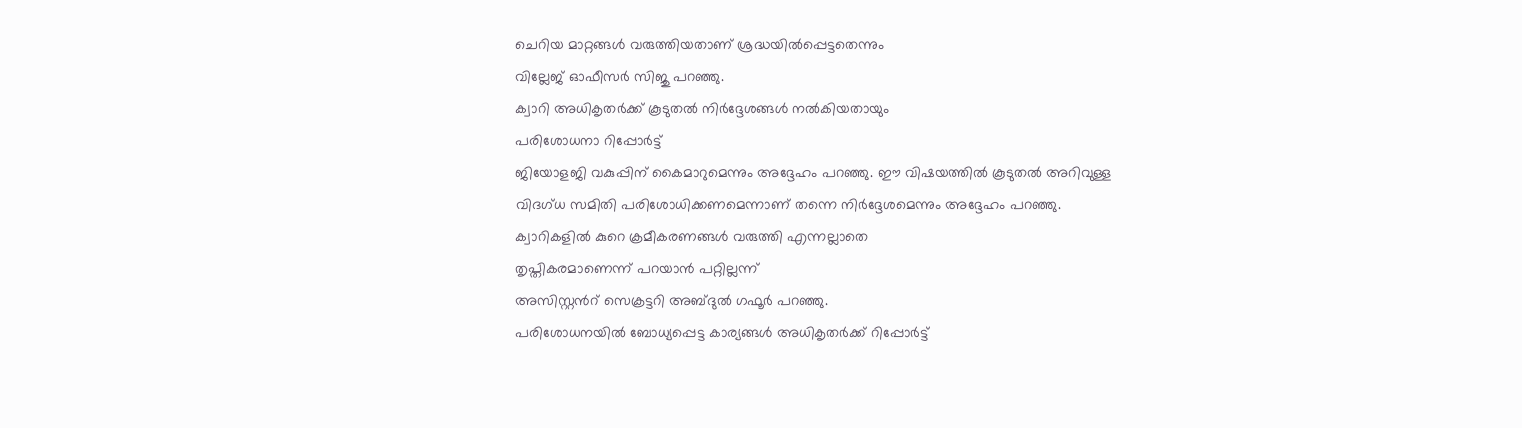ചെറിയ മാറ്റങ്ങൾ വരുത്തിയതാണ് ശ്രദ്ധയിൽപ്പെട്ടതെന്നും
വില്ലേജ് ഓഫീസർ സിജു പറഞ്ഞു.
ക്വാറി അധികൃതർക്ക് കൂടുതൽ നിർദ്ദേശങ്ങൾ നൽകിയതായും
പരിശോധനാ റിപ്പോർട്ട്
ജിയോളജി വകുപ്പിന് കൈമാറുമെന്നും അദ്ദേഹം പറഞ്ഞു. ഈ വിഷയത്തിൽ കൂടുതൽ അറിവുള്ള
വിദഗ്ധ സമിതി പരിശോധിക്കണമെന്നാണ് തന്നെ നിർദ്ദേശമെന്നും അദ്ദേഹം പറഞ്ഞു.
ക്വാറികളിൽ കുറെ ക്രമീകരണങ്ങൾ വരുത്തി എന്നല്ലാതെ
തൃപ്തികരമാണെന്ന് പറയാൻ പറ്റില്ലന്ന്
അസിസ്റ്റൻറ് സെക്രട്ടറി അബ്ദുൽ ഗഫൂർ പറഞ്ഞു.
പരിശോധനയിൽ ബോധ്യപ്പെട്ട കാര്യങ്ങൾ അധികൃതർക്ക് റിപ്പോർട്ട്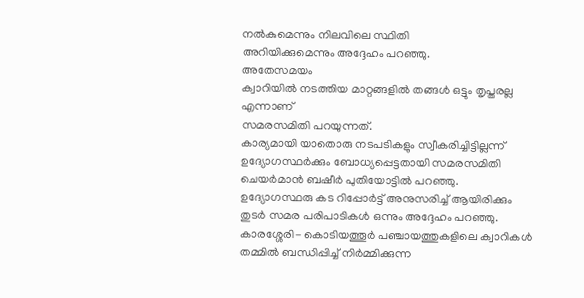നൽകുമെന്നും നിലവിലെ സ്ഥിതി
അറിയിക്കുമെന്നും അദ്ദേഹം പറഞ്ഞു.
അതേസമയം
ക്വാറിയിൽ നടത്തിയ മാറ്റങ്ങളിൽ തങ്ങൾ ഒട്ടും തൃപ്തരല്ല എന്നാണ്
സമരസമിതി പറയുന്നത്.
കാര്യമായി യാതൊരു നടപടികളും സ്വീകരിച്ചിട്ടില്ലന്ന്
ഉദ്യോഗസ്ഥർക്കും ബോധ്യപ്പെട്ടതായി സമരസമിതി ചെയർമാൻ ബഷീർ പുതിയോട്ടിൽ പറഞ്ഞു.
ഉദ്യോഗസ്ഥരു കട റിപ്പോർട്ട് അനുസരിച്ച് ആയിരിക്കും
തുടർ സമര പരിപാടികൾ ഒന്നും അദ്ദേഹം പറഞ്ഞു.
കാരശ്ശേരി- കൊടിയത്തൂർ പഞ്ചായത്തുകളിലെ ക്വാറികൾ തമ്മിൽ ബന്ധിപ്പിച്ച് നിർമ്മിക്കുന്ന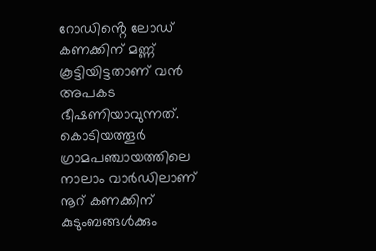റോഡിൻ്റെ ലോഡ് കണക്കിന് മണ്ണ് കൂട്ടിയിട്ടതാണ് വൻ അപകട ഭീഷണിയാവുന്നത്. കൊടിയത്തൂർ ഗ്രാമപഞ്ചായത്തിലെ നാലാം വാർഡിലാണ് നൂറ് കണക്കിന് കുടുംബങ്ങൾക്കും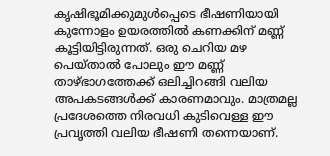കൃഷിഭൂമിക്കുമുൾപ്പെടെ ഭീഷണിയായി കുന്നോളം ഉയരത്തിൽ കണക്കിന് മണ്ണ് കൂട്ടിയിട്ടിരുന്നത്. ഒരു ചെറിയ മഴ പെയ്താൽ പോലും ഈ മണ്ണ് താഴ്ഭാഗത്തേക്ക് ഒലിച്ചിറങ്ങി വലിയ അപകടങ്ങൾക്ക് കാരണമാവും. മാത്രമല്ല പ്രദേശത്തെ നിരവധി കുടിവെള്ള ഈ പ്രവൃത്തി വലിയ ഭീഷണി തന്നെയാണ്.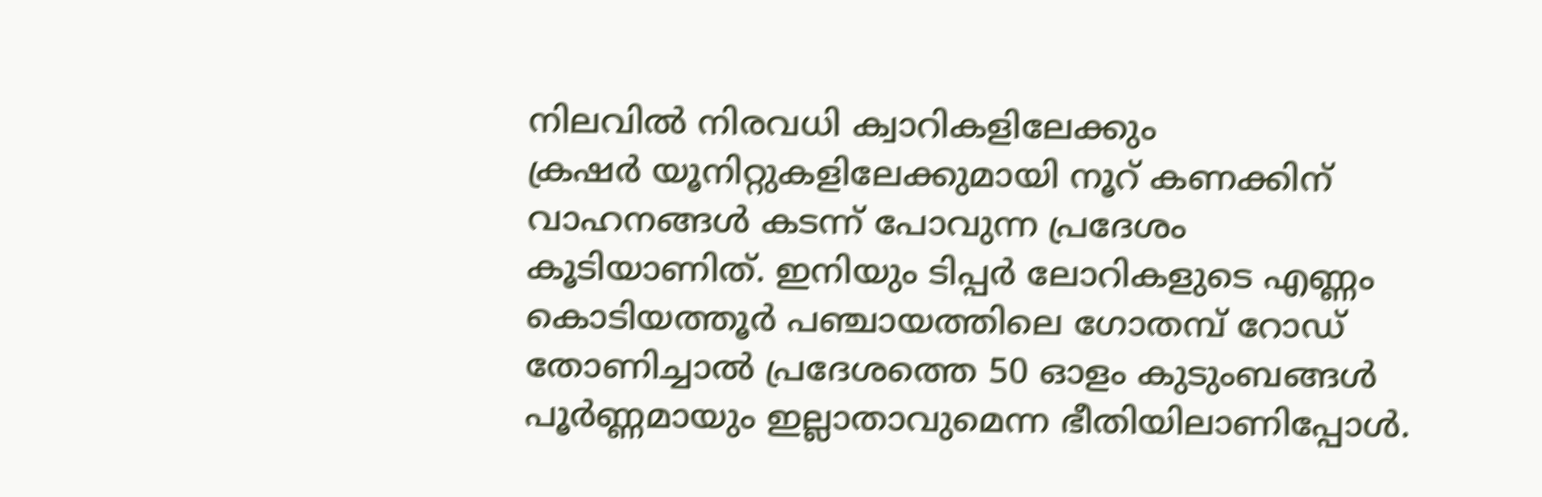നിലവിൽ നിരവധി ക്വാറികളിലേക്കും
ക്രഷർ യൂനിറ്റുകളിലേക്കുമായി നൂറ് കണക്കിന് വാഹനങ്ങൾ കടന്ന് പോവുന്ന പ്രദേശം കൂടിയാണിത്. ഇനിയും ടിപ്പർ ലോറികളുടെ എണ്ണം
കൊടിയത്തൂർ പഞ്ചായത്തിലെ ഗോതമ്പ് റോഡ് തോണിച്ചാൽ പ്രദേശത്തെ 50 ഓളം കുടുംബങ്ങൾ പൂർണ്ണമായും ഇല്ലാതാവുമെന്ന ഭീതിയിലാണിപ്പോൾ.